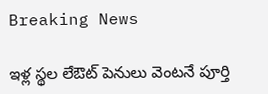Breaking News

ఇళ్ల స్థల లేఔట్ పెనులు వెంటనే పూర్తి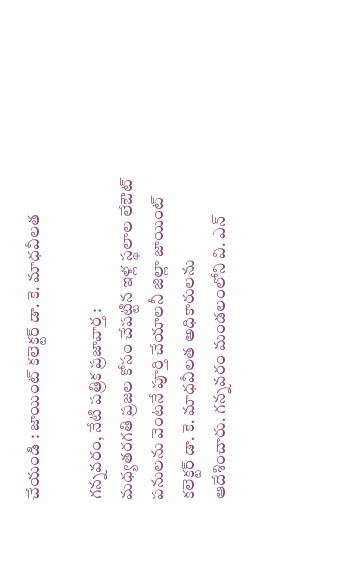చేయండి : జాయింట్ కలెక్టర్ డా. కె. మాధవీలత

గన్నవరం, నేటి పత్రిక ప్రజావార్త :
మధ్యతరగతి ప్రజల కోసం చేపట్టిన ఇళ్ల స్థలాల లేఔట్ పనులను వెంటనే పూర్తి చేయాలనీ జిల్లా జాయింట్ కలెక్టర్ డా. కె. మాధవీలత అధికారులను ఆదేశించారు. గన్నవరం మండలంలోని వి. ఎన్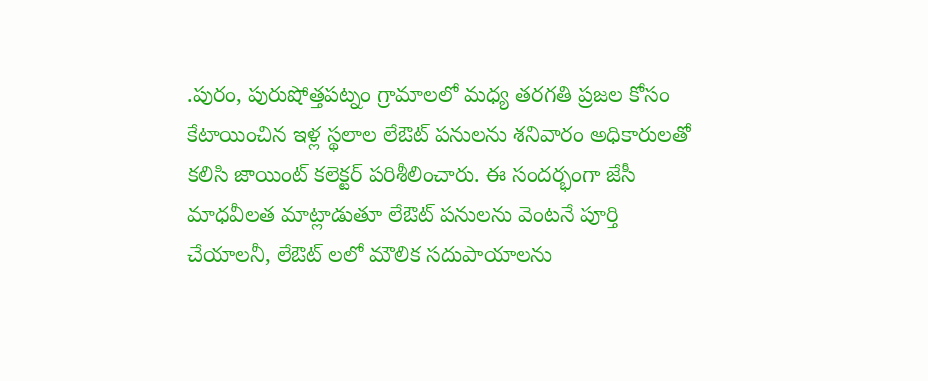.పురం, పురుషోత్తపట్నం గ్రామాలలో మధ్య తరగతి ప్రజల కోసం కేటాయించిన ఇళ్ల స్థలాల లేఔట్ పనులను శనివారం అధికారులతో కలిసి జాయింట్ కలెక్టర్ పరిశీలించారు. ఈ సందర్భంగా జేసీ మాధవీలత మాట్లాడుతూ లేఔట్ పనులను వెంటనే పూర్తి చేయాలనీ, లేఔట్ లలో మౌలిక సదుపాయాలను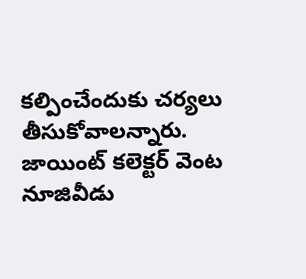కల్పించేందుకు చర్యలు తీసుకోవాలన్నారు. జాయింట్ కలెక్టర్ వెంట నూజివీడు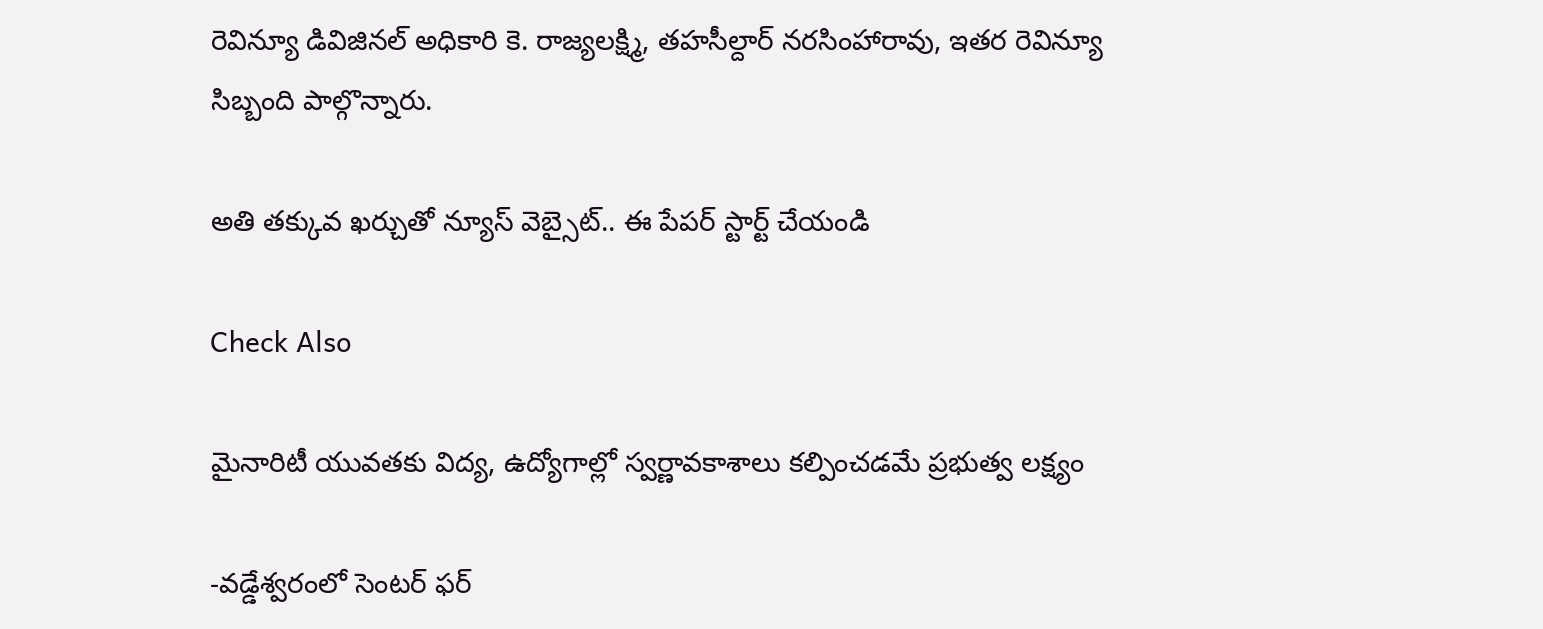రెవిన్యూ డివిజినల్ అధికారి కె. రాజ్యలక్ష్మి, తహసీల్దార్ నరసింహారావు, ఇతర రెవిన్యూ సిబ్బంది పాల్గొన్నారు.

అతి తక్కువ ఖర్చుతో న్యూస్ వెబ్సైట్.. ఈ పేపర్ స్టార్ట్ చేయండి

Check Also

మైనారిటీ యువతకు విద్య, ఉద్యోగాల్లో స్వర్ణావకాశాలు కల్పించడమే ప్రభుత్వ లక్ష్యం

-వడ్డేశ్వరంలో సెంటర్ ఫర్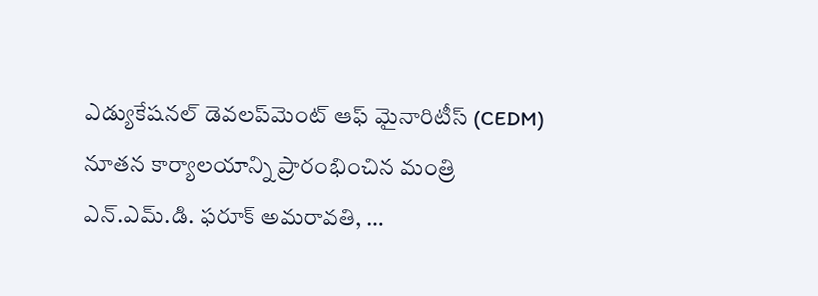ఎడ్యుకేషనల్ డెవలప్‌మెంట్ ఆఫ్ మైనారిటీస్ (CEDM) నూతన కార్యాలయాన్ని ప్రారంభించిన మంత్రి ఎన్.ఎమ్.డి. ఫరూక్ అమరావతి, …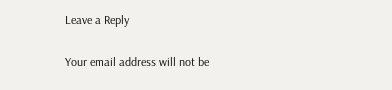Leave a Reply

Your email address will not be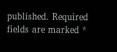published. Required fields are marked *